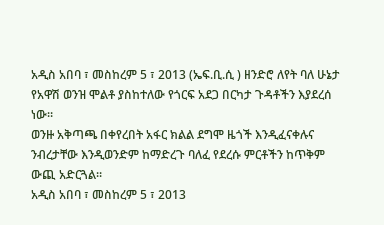አዲስ አበባ ፣ መስከረም 5 ፣ 2013 (ኤፍ.ቢ.ሲ ) ዘንድሮ ለየት ባለ ሁኔታ የአዋሽ ወንዝ ሞልቶ ያስከተለው የጎርፍ አደጋ በርካታ ጉዳቶችን እያደረሰ ነው።
ወንዙ አቅጣጫ በቀየረበት አፋር ክልል ደግሞ ዜጎች እንዲፈናቀሉና ንብረታቸው እንዲወንድም ከማድረጉ ባለፈ የደረሱ ምርቶችን ከጥቅም ውጪ አድርጓል።
አዲስ አበባ ፣ መስከረም 5 ፣ 2013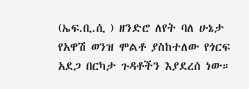(ኤፍ.ቢ.ሲ ) ዘንድሮ ለየት ባለ ሁኔታ የአዋሽ ወንዝ ሞልቶ ያስከተለው የጎርፍ አደጋ በርካታ ጉዳቶችን እያደረሰ ነው።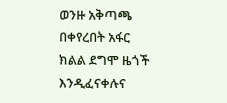ወንዙ አቅጣጫ በቀየረበት አፋር ክልል ደግሞ ዜጎች እንዲፈናቀሉና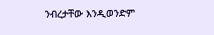ንብረታቸው እንዲወንድም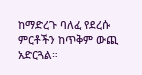ከማድረጉ ባለፈ የደረሱ ምርቶችን ከጥቅም ውጪ አድርጓል።